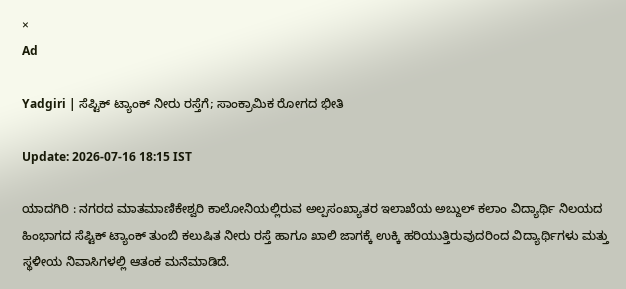×
Ad

Yadgiri | ಸೆಪ್ಟಿಕ್ ಟ್ಯಾಂಕ್ ನೀರು ರಸ್ತೆಗೆ; ಸಾಂಕ್ರಾಮಿಕ ರೋಗದ ಭೀತಿ

Update: 2026-07-16 18:15 IST

ಯಾದಗಿರಿ : ನಗರದ ಮಾತಮಾಣಿಕೇಶ್ವರಿ ಕಾಲೋನಿಯಲ್ಲಿರುವ ಅಲ್ಪಸಂಖ್ಯಾತರ ಇಲಾಖೆಯ ಅಬ್ದುಲ್ ಕಲಾಂ ವಿದ್ಯಾರ್ಥಿ ನಿಲಯದ ಹಿಂಭಾಗದ ಸೆಪ್ಟಿಕ್ ಟ್ಯಾಂಕ್ ತುಂಬಿ ಕಲುಷಿತ ನೀರು ರಸ್ತೆ ಹಾಗೂ ಖಾಲಿ ಜಾಗಕ್ಕೆ ಉಕ್ಕಿ ಹರಿಯುತ್ತಿರುವುದರಿಂದ ವಿದ್ಯಾರ್ಥಿಗಳು ಮತ್ತು ಸ್ಥಳೀಯ ನಿವಾಸಿಗಳಲ್ಲಿ ಆತಂಕ ಮನೆಮಾಡಿದೆ.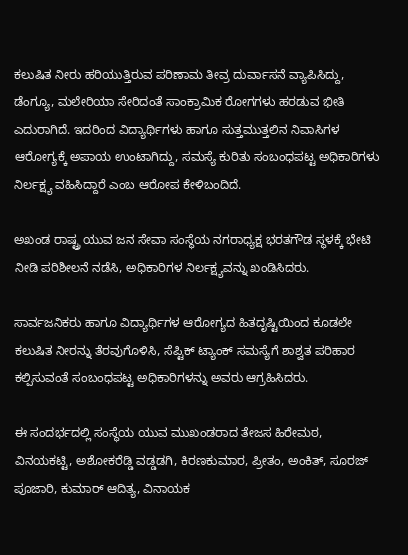ಕಲುಷಿತ ನೀರು ಹರಿಯುತ್ತಿರುವ ಪರಿಣಾಮ ತೀವ್ರ ದುರ್ವಾಸನೆ ವ್ಯಾಪಿಸಿದ್ದು, ಡೆಂಗ್ಯೂ, ಮಲೇರಿಯಾ ಸೇರಿದಂತೆ ಸಾಂಕ್ರಾಮಿಕ ರೋಗಗಳು ಹರಡುವ ಭೀತಿ ಎದುರಾಗಿದೆ. ಇದರಿಂದ ವಿದ್ಯಾರ್ಥಿಗಳು ಹಾಗೂ ಸುತ್ತಮುತ್ತಲಿನ ನಿವಾಸಿಗಳ ಆರೋಗ್ಯಕ್ಕೆ ಅಪಾಯ ಉಂಟಾಗಿದ್ದು, ಸಮಸ್ಯೆ ಕುರಿತು ಸಂಬಂಧಪಟ್ಟ ಅಧಿಕಾರಿಗಳು ನಿರ್ಲಕ್ಷ್ಯ ವಹಿಸಿದ್ದಾರೆ ಎಂಬ ಆರೋಪ ಕೇಳಿಬಂದಿದೆ.

ಅಖಂಡ ರಾಷ್ಟ್ರ ಯುವ ಜನ ಸೇವಾ ಸಂಸ್ಥೆಯ ನಗರಾಧ್ಯಕ್ಷ ಭರತಗೌಡ ಸ್ಥಳಕ್ಕೆ ಭೇಟಿ ನೀಡಿ ಪರಿಶೀಲನೆ ನಡೆಸಿ, ಅಧಿಕಾರಿಗಳ ನಿರ್ಲಕ್ಷ್ಯವನ್ನು ಖಂಡಿಸಿದರು.

ಸಾರ್ವಜನಿಕರು ಹಾಗೂ ವಿದ್ಯಾರ್ಥಿಗಳ ಆರೋಗ್ಯದ ಹಿತದೃಷ್ಟಿಯಿಂದ ಕೂಡಲೇ ಕಲುಷಿತ ನೀರನ್ನು ತೆರವುಗೊಳಿಸಿ, ಸೆಪ್ಟಿಕ್ ಟ್ಯಾಂಕ್ ಸಮಸ್ಯೆಗೆ ಶಾಶ್ವತ ಪರಿಹಾರ ಕಲ್ಪಿಸುವಂತೆ ಸಂಬಂಧಪಟ್ಟ ಅಧಿಕಾರಿಗಳನ್ನು ಅವರು ಆಗ್ರಹಿಸಿದರು.

ಈ ಸಂದರ್ಭದಲ್ಲಿ ಸಂಸ್ಥೆಯ ಯುವ ಮುಖಂಡರಾದ ತೇಜಸ ಹಿರೇಮಠ, ವಿನಯಕಟ್ಟಿ, ಅಶೋಕರೆಡ್ಡಿ ವಡ್ಡಡಗಿ, ಕಿರಣಕುಮಾರ, ಪ್ರೀತಂ, ಅಂಕಿತ್, ಸೂರಜ್ ಪೂಜಾರಿ, ಕುಮಾರ್ ಆದಿತ್ಯ, ವಿನಾಯಕ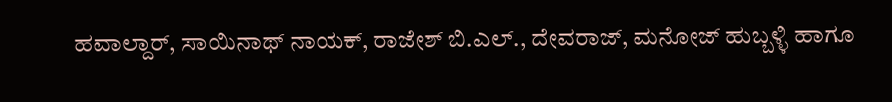ಹವಾಲ್ದಾರ್, ಸಾಯಿನಾಥ್ ನಾಯಕ್, ರಾಜೇಶ್ ಬಿ.ಎಲ್., ದೇವರಾಜ್, ಮನೋಜ್ ಹುಬ್ಬಳ್ಳಿ ಹಾಗೂ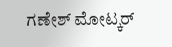ಗಣೇಶ್ ಮೋಟ್ಕರ್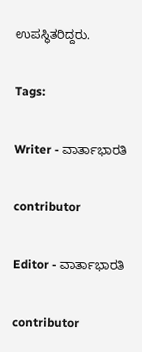ಉಪಸ್ಥಿತರಿದ್ದರು.

Tags:

Writer - ವಾರ್ತಾಭಾರತಿ

contributor

Editor - ವಾರ್ತಾಭಾರತಿ

contributor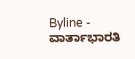Byline - ವಾರ್ತಾಭಾರತಿ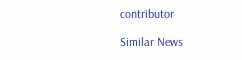contributor

Similar News